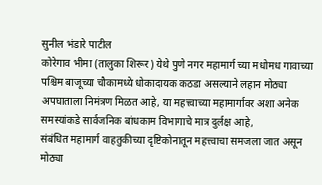सुनील भंडारे पाटील
कोरेगाव भीमा (तालुका शिरूर) येथे पुणे नगर महामार्ग च्या मधोमध गावाच्या पश्चिम बाजूच्या चौकामध्ये धोकादायक कठडा असल्याने लहान मोठ्या अपघाताला निमंत्रण मिळत आहे, या महत्त्वाच्या महामार्गावर अशा अनेक समस्यांकडे सार्वजनिक बांधकाम विभागाचे मात्र दुर्लक्ष आहे,
संबंधित महामार्ग वाहतुकीच्या दृष्टिकोनातून महत्त्वाचा समजला जात असून मोठ्या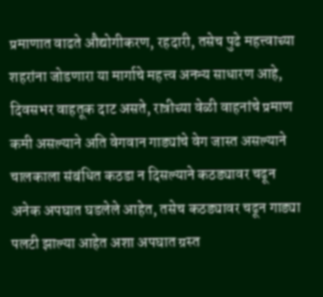प्रमाणात वाढते औद्योगीकरण, रहदारी, तसेच पुढे महत्त्वाच्या शहरांना जोडणारा या मार्गाचे महत्त्व अनन्य साधारण आहे, दिवसभर वाहतूक दाट असते, रात्रीच्या वेळी वाहनांचे प्रमाण कमी असल्याने अति वेगवान गाड्यांचे वेग जास्त असल्याने चालकाला संबंधित कठडा न दिसल्याने कठड्यावर चढून अनेक अपघात घडलेले आहेत, तसेच कठड्यावर चढून गाड्या पलटी झाल्या आहेत अशा अपघात ग्रस्त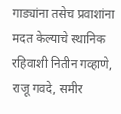गाड्यांना तसेच प्रवाशांना मदत केल्याचे स्थानिक रहिवाशी नितीन गव्हाणे, राजू गवदे, समीर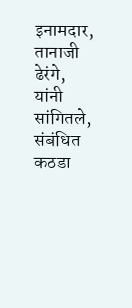इनामदार, तानाजी ढेरंगे, यांनी सांगितले,
संबंधित कठडा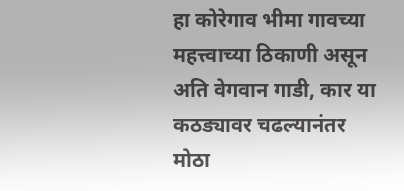हा कोरेगाव भीमा गावच्या महत्त्वाच्या ठिकाणी असून अति वेगवान गाडी, कार या कठड्यावर चढल्यानंतर मोठा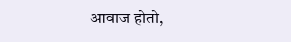आवाज होतो,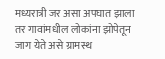मध्यरात्री जर असा अपघात झाला तर गावांमधील लोकांना झोपेतून जाग येते असे ग्रामस्थ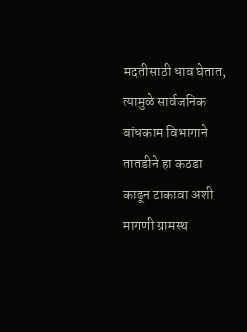मदतीसाठी धाव घेतात, त्यामुळे सार्वजनिक बांधकाम विभागाने तातडीने हा कठडा काढून टाकावा अशी मागणी ग्रामस्थ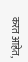करत आहेत,